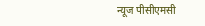न्यूज पीसीएमसी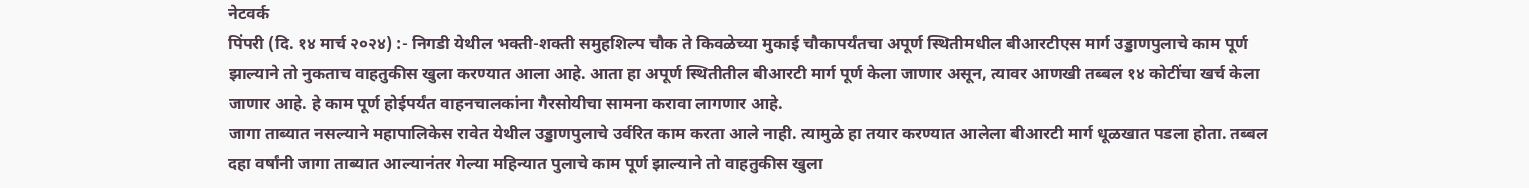नेटवर्क
पिंपरी (दि. १४ मार्च २०२४) :- निगडी येथील भक्ती-शक्ती समुहशिल्प चौक ते किवळेच्या मुकाई चौकापर्यंतचा अपूर्ण स्थितीमधील बीआरटीएस मार्ग उड्डाणपुलाचे काम पूर्ण झाल्याने तो नुकताच वाहतुकीस खुला करण्यात आला आहे. आता हा अपूर्ण स्थितीतील बीआरटी मार्ग पूर्ण केला जाणार असून, त्यावर आणखी तब्बल १४ कोटींचा खर्च केला जाणार आहे. हे काम पूर्ण होईपर्यंत वाहनचालकांना गैरसोयीचा सामना करावा लागणार आहे.
जागा ताब्यात नसल्याने महापालिकेस रावेत येथील उड्डाणपुलाचे उर्वरित काम करता आले नाही. त्यामुळे हा तयार करण्यात आलेला बीआरटी मार्ग धूळखात पडला होता. तब्बल दहा वर्षांनी जागा ताब्यात आल्यानंतर गेल्या महिन्यात पुलाचे काम पूर्ण झाल्याने तो वाहतुकीस खुला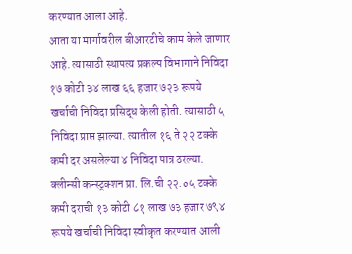करण्यात आला आहे.
आता या मार्गावरील बीआरटीचे काम केले जाणार आहे. त्यासाठी स्थापत्य प्रकल्प विभागाने निविदा १७ कोटी ३४ लाख ६६ हजार ७२३ रूपये खर्चाची निविदा प्रसिद्ध केली होती. त्यासाठी ५ निविदा प्राप्त झाल्या. त्यातील १६ ते २२ टक्के कमी दर असलेल्या ४ निविदा पात्र ठरल्या. क्लीन्सी कन्स्ट्रक्शन प्रा. लि.ची २२.०५ टक्के कमी दराची १३ कोटी ८१ लाख ७३ हजार ७९४ रूपये खर्चाची निविदा स्वीकृत करण्यात आली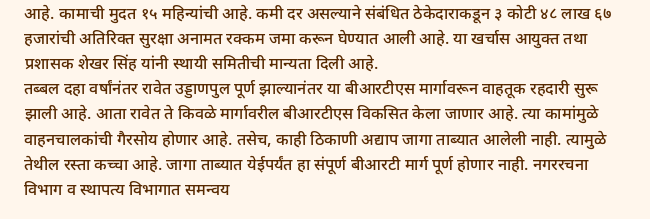आहे. कामाची मुदत १५ महिन्यांची आहे. कमी दर असल्याने संबंधित ठेकेदाराकडून ३ कोटी ४८ लाख ६७ हजारांची अतिरिक्त सुरक्षा अनामत रक्कम जमा करून घेण्यात आली आहे. या खर्चास आयुक्त तथा प्रशासक शेखर सिंह यांनी स्थायी समितीची मान्यता दिली आहे.
तब्बल दहा वर्षांनंतर रावेत उड्डाणपुल पूर्ण झाल्यानंतर या बीआरटीएस मार्गावरून वाहतूक रहदारी सुरू झाली आहे. आता रावेत ते किवळे मार्गावरील बीआरटीएस विकसित केला जाणार आहे. त्या कामांमुळे वाहनचालकांची गैरसोय होणार आहे. तसेच, काही ठिकाणी अद्याप जागा ताब्यात आलेली नाही. त्यामुळे तेथील रस्ता कच्चा आहे. जागा ताब्यात येईपर्यंत हा संपूर्ण बीआरटी मार्ग पूर्ण होणार नाही. नगररचना विभाग व स्थापत्य विभागात समन्वय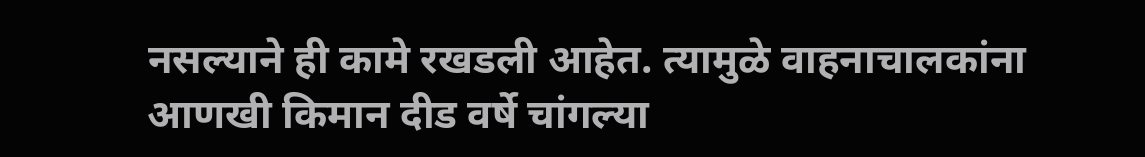नसल्याने ही कामे रखडली आहेत. त्यामुळे वाहनाचालकांना आणखी किमान दीड वर्षे चांगल्या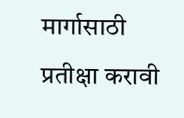मार्गासाठी प्रतीक्षा करावी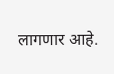लागणार आहे.